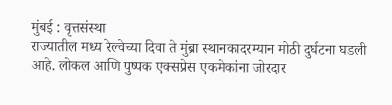मुंबई : वृत्तसंस्था
राज्यातील मध्य रेल्वेच्या दिवा ते मुंब्रा स्थानकादरम्यान मोठी दुर्घटना घडली आहे. लोकल आणि पुष्पक एक्सप्रेस एकमेकांना जोरदार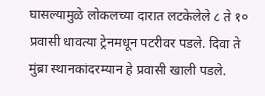घासल्यामुळे लोकलच्या दारात लटकेलेले ८ ते १० प्रवासी धावत्या ट्रेनमधून पटरीवर पडले. दिवा ते मुंब्रा स्थानकांदरम्यान हे प्रवासी खाली पडले.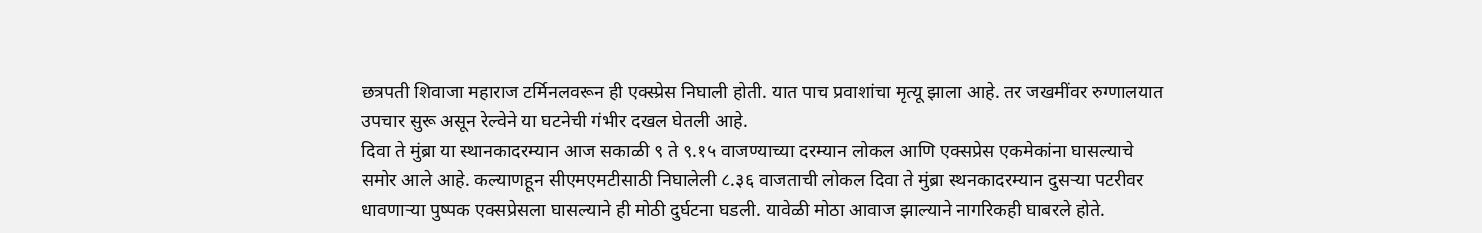छत्रपती शिवाजा महाराज टर्मिनलवरून ही एक्स्प्रेस निघाली होती. यात पाच प्रवाशांचा मृत्यू झाला आहे. तर जखमींवर रुग्णालयात उपचार सुरू असून रेल्वेने या घटनेची गंभीर दखल घेतली आहे.
दिवा ते मुंब्रा या स्थानकादरम्यान आज सकाळी ९ ते ९.१५ वाजण्याच्या दरम्यान लोकल आणि एक्सप्रेस एकमेकांना घासल्याचे समोर आले आहे. कल्याणहून सीएमएमटीसाठी निघालेली ८.३६ वाजताची लोकल दिवा ते मुंब्रा स्थनकादरम्यान दुसऱ्या पटरीवर धावणाऱ्या पुष्पक एक्सप्रेसला घासल्याने ही मोठी दुर्घटना घडली. यावेळी मोठा आवाज झाल्याने नागरिकही घाबरले होते.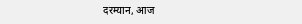दरम्यान, आज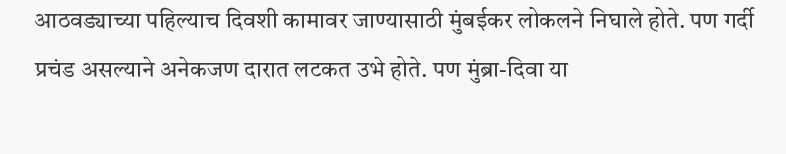आठवड्याच्या पहिल्याच दिवशी कामावर जाण्यासाठी मुंबईकर लोकलने निघाले होते. पण गर्दी प्रचंड असल्याने अनेकजण दारात लटकत उभे होते. पण मुंब्रा-दिवा या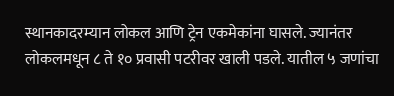स्थानकादरम्यान लोकल आणि ट्रेन एकमेकांना घासले. ज्यानंतर लोकलमधून ८ ते १० प्रवासी पटरीवर खाली पडले. यातील ५ जणांचा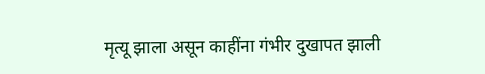मृत्यू झाला असून काहींना गंभीर दुखापत झाली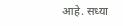आहे. सध्या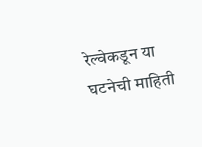रेल्वेकडून या घटनेची माहिती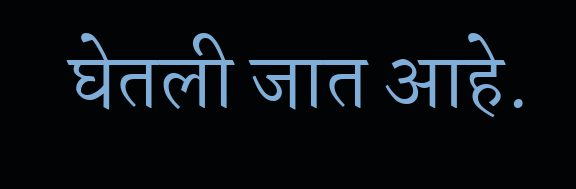घेतली जात आहे.